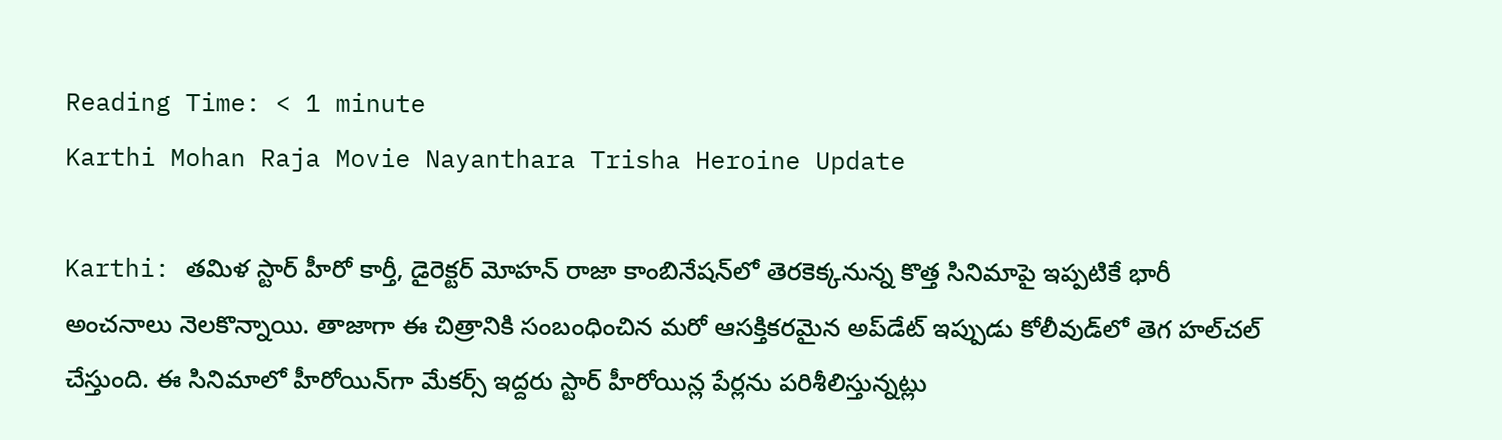Reading Time: < 1 minute
Karthi Mohan Raja Movie Nayanthara Trisha Heroine Update

Karthi: తమిళ స్టార్ హీరో కార్తీ, డైరెక్టర్ మోహన్ రాజా కాంబినేషన్‌లో తెరకెక్కనున్న కొత్త సినిమాపై ఇప్పటికే భారీ అంచనాలు నెలకొన్నాయి. తాజాగా ఈ చిత్రానికి సంబంధించిన మరో ఆసక్తికరమైన అప్‌డేట్ ఇప్పుడు కోలీవుడ్‌లో తెగ హల్‌చల్ చేస్తుంది. ఈ సినిమాలో హీరోయిన్‌గా మేకర్స్ ఇద్దరు స్టార్ హీరోయిన్ల పేర్లను పరిశీలిస్తున్నట్లు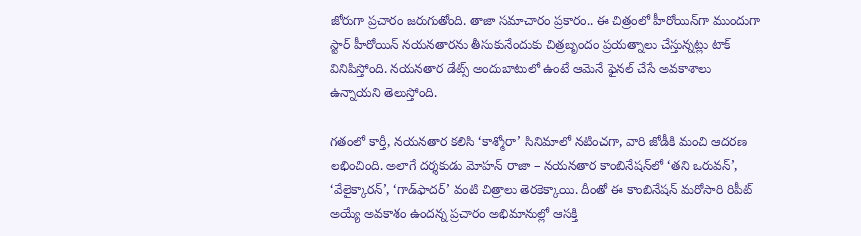జోరుగా ప్రచారం జరుగుతోంది. తాజా సమాచారం ప్రకారం.. ఈ చిత్రంలో హీరోయిన్‌గా ముందుగా స్టార్ హీరోయిన్ నయనతారను తీసుకునేందుకు చిత్రబృందం ప్రయత్నాలు చేస్తున్నట్లు టాక్ వినిపిస్తోంది. నయనతార డేట్స్ అందుబాటులో ఉంటే ఆమెనే ఫైనల్ చేసే అవకాశాలు ఉన్నాయని తెలుస్తోంది.

గతంలో కార్తీ, నయనతార కలిసి ‘కాశ్మోరా’ సినిమాలో నటించగా, వారి జోడీకి మంచి ఆదరణ లభించింది. అలాగే దర్శకుడు మోహన్ రాజా – నయనతార కాంబినేషన్‌లో ‘తని ఒరువన్’, ‘వేలైక్కారన్’, ‘గాడ్‌ఫాదర్’ వంటి చిత్రాలు తెరకెక్కాయి. దీంతో ఈ కాంబినేషన్ మరోసారి రిపీట్ అయ్యే అవకాశం ఉందన్న ప్రచారం అభిమానుల్లో ఆసక్తి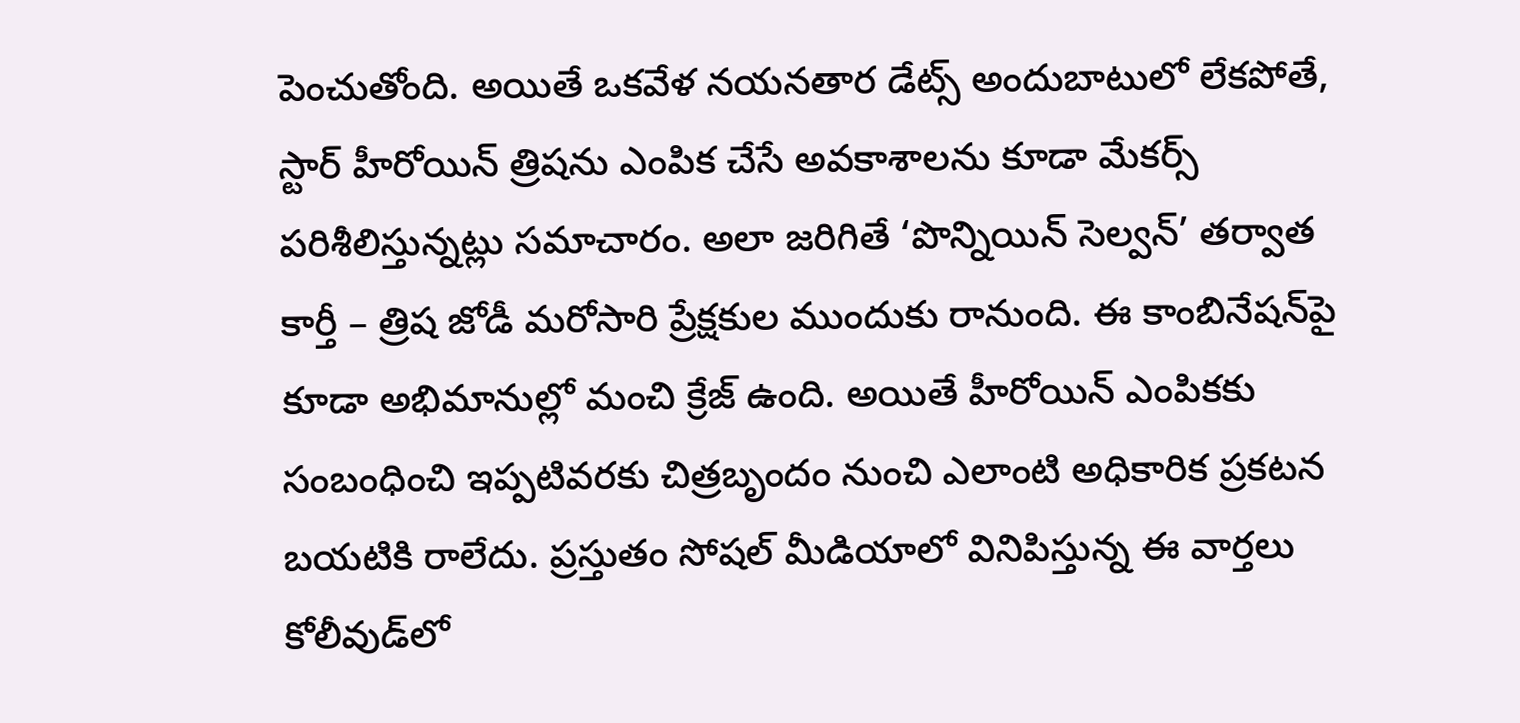పెంచుతోంది. అయితే ఒకవేళ నయనతార డేట్స్ అందుబాటులో లేకపోతే, స్టార్ హీరోయిన్ త్రిషను ఎంపిక చేసే అవకాశాలను కూడా మేకర్స్ పరిశీలిస్తున్నట్లు సమాచారం. అలా జరిగితే ‘పొన్నియిన్ సెల్వన్’ తర్వాత కార్తీ – త్రిష జోడీ మరోసారి ప్రేక్షకుల ముందుకు రానుంది. ఈ కాంబినేషన్‌పై కూడా అభిమానుల్లో మంచి క్రేజ్ ఉంది. అయితే హీరోయిన్ ఎంపికకు సంబంధించి ఇప్పటివరకు చిత్రబృందం నుంచి ఎలాంటి అధికారిక ప్రకటన బయటికి రాలేదు. ప్రస్తుతం సోషల్ మీడియాలో వినిపిస్తున్న ఈ వార్తలు కోలీవుడ్‌లో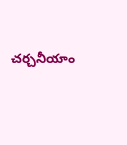చర్చనీయాం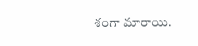శంగా మారాయి.